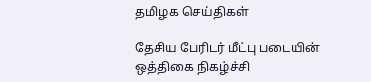தமிழக செய்திகள்

தேசிய பேரிடர் மீட்பு படையின் ஒத்திகை நிகழ்ச்சி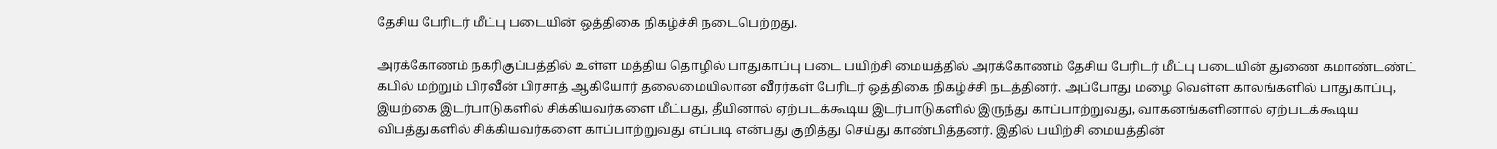தேசிய பேரிடர் மீட்பு படையின் ஒத்திகை நிகழ்ச்சி நடைபெற்றது.

அரக்கோணம் நகரிகுப்பத்தில் உள்ள மத்திய தொழில் பாதுகாப்பு படை பயிற்சி மையத்தில் அரக்கோணம் தேசிய பேரிடர் மீட்பு படையின் துணை கமாண்டண்ட் கபில் மற்றும் பிரவீன் பிரசாத் ஆகியோர் தலைமையிலான வீரர்கள் பேரிடர் ஒத்திகை நிகழ்ச்சி நடத்தினர். அப்போது மழை வெள்ள காலங்களில் பாதுகாப்பு, இயற்கை இடர்பாடுகளில் சிக்கியவர்களை மீட்பது, தீயினால் ஏற்படக்கூடிய இடர்பாடுகளில் இருந்து காப்பாற்றுவது, வாகனங்களினால் ஏற்படக்கூடிய விபத்துகளில் சிக்கியவர்களை காப்பாற்றுவது எப்படி என்பது குறித்து செய்து காண்பித்தனர். இதில் பயிற்சி மையத்தின்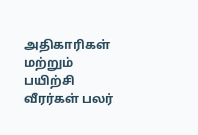அதிகாரிகள் மற்றும் பயிற்சி வீரர்கள் பலர்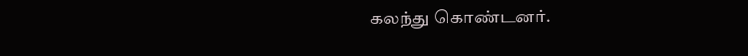கலந்து கொண்டனர்.